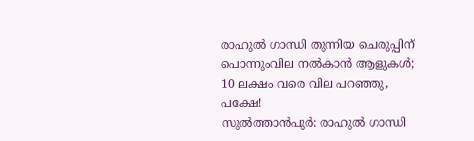രാഹുൽ ഗാന്ധി തുന്നിയ ചെരുപ്പിന് പൊന്നുംവില നൽകാൻ ആളുകൾ; 10 ലക്ഷം വരെ വില പറഞ്ഞു, പക്ഷേ!
സുൽത്താൻപുർ: രാഹുൽ ഗാന്ധി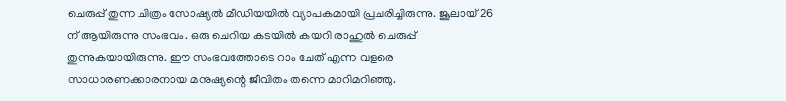ചെരുപ്പ് തുന്ന ചിത്രം സോഷ്യൽ മീഡിയയിൽ വ്യാപകമായി പ്രചരിച്ചിരുന്നു. ജൂലായ് 26 ന് ആയിരുന്നു സംഭവം. ഒരു ചെറിയ കടയിൽ കയറി രാഹുൽ ചെരുപ്പ് തുന്നുകയായിരുന്നു. ഈ സംഭവത്തോടെ റാം ചേത് എന്ന വളരെ സാധാരണക്കാരനായ മനുഷ്യന്റെ ജീവിതം തന്നെ മാറിമറിഞ്ഞു.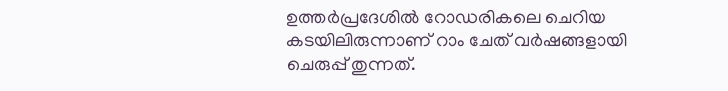ഉത്തർപ്രദേശിൽ റോഡരികലെ ചെറിയ കടയിലിരുന്നാണ് റാം ചേത് വർഷങ്ങളായി ചെരുപ്പ് തുന്നത്.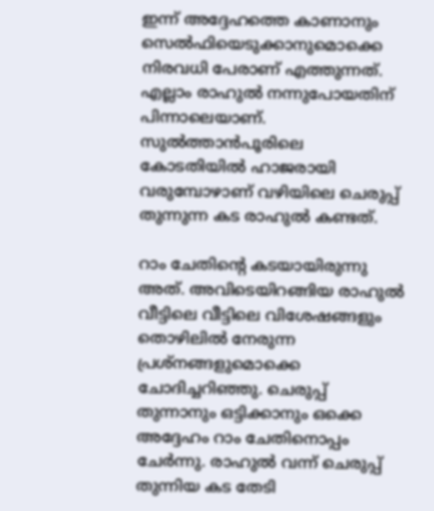ഇന്ന് അദ്ദേഹത്തെ കാണാനും സെൽഫിയെടുക്കാനുമൊക്കെ നിരവധി പേരാണ് എത്തുന്നത്. എല്ലാം രാഹുൽ നന്നുപോയതിന് പിന്നാലെയാണ്. സുൽത്താൻപൂരിലെ കോടതിയിൽ ഹാജരായി വരുമ്പോഴാണ് വഴിയിലെ ചെരുപ്പ് തുന്നുന്ന കട രാഹുൽ കണ്ടത്.

റാം ചേതിന്റെ കടയായിരുന്നു അത്. അവിടെയിറങ്ങിയ രാഹുൽ വീട്ടിലെ വീട്ടിലെ വിശേഷങ്ങളും തൊഴിലിൽ നേരുന്ന പ്രശ്നങ്ങളുമൊക്കെ ചോദിച്ചറിഞ്ഞു. ചെരുപ്പ് തുന്നാനും ഒട്ടിക്കാനും ഒക്കെ അദ്ദേഹം റാം ചേതിനൊപ്പം ചേർന്നു. രാഹുൽ വന്ന് ചെരുപ്പ് തുന്നിയ കട തേടി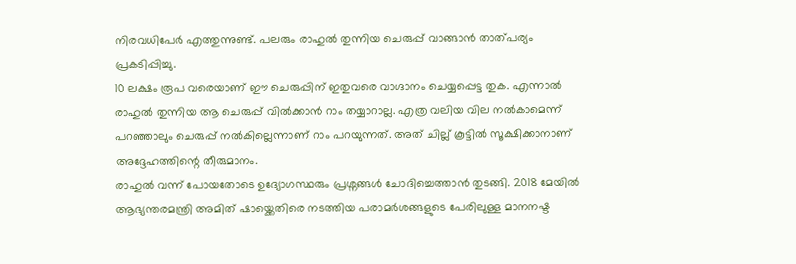നിരവധിപേർ എത്തുന്നുണ്ട്. പലരും രാഹുൽ തുന്നിയ ചെരുപ്പ് വാങ്ങാൻ താത്പര്യം പ്രകടിപ്പിച്ചു.
10 ലക്ഷം രൂപ വരെയാണ് ഈ ചെരുപ്പിന് ഇതുവരെ വാഗ്ദാനം ചെയ്യപ്പെട്ട തുക. എന്നാൽ രാഹുൽ തുന്നിയ ആ ചെരുപ്പ് വിൽക്കാൻ റാം തയ്യാറാല്ല. എത്ര വലിയ വില നൽകാമെന്ന് പറഞ്ഞാലും ചെരുപ്പ് നൽകില്ലെന്നാണ് റാം പറയുന്നത്. അത് ചില്ല് കൂട്ടിൽ സൂക്ഷിക്കാനാണ് അദ്ദേഹത്തിന്റെ തീരുമാനം.
രാഹുൽ വന്ന് പോയതോടെ ഉദ്യോഗസ്ഥരും പ്രശ്നങ്ങൾ ചോദിച്ചെത്താൻ തുടങ്ങി. 2018 മേയിൽ ആഭ്യന്തരമന്ത്രി അമിത് ഷായ്ക്കെതിരെ നടത്തിയ പരാമർശങ്ങളുടെ പേരിലുള്ള മാനനഷ്ട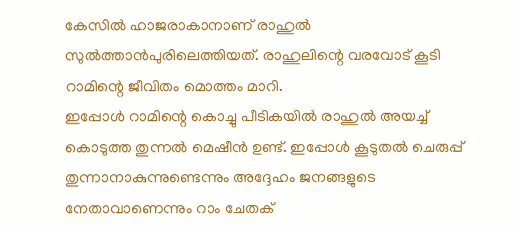കേസിൽ ഹാജരാകാനാണ് രാഹുൽ സുൽത്താൻപുരിലെത്തിയത്. രാഹുലിന്റെ വരവോട് കൂടി റാമിന്റെ ജീവിതം മൊത്തം മാറി.
ഇപ്പോൾ റാമിന്റെ കൊച്ചു പീടികയിൽ രാഹുൽ അയച്ച് കൊടുത്ത തുന്നൽ മെഷീൻ ഉണ്ട്. ഇപ്പോൾ കൂടുതൽ ചെരുപ്പ് തുന്നാനാകുന്നുണ്ടെന്നും അദ്ദേഹം ജനങ്ങളുടെ നേതാവാണെന്നും റാം ചേതക്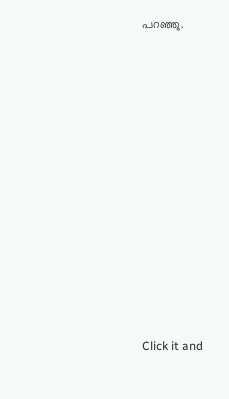പറഞ്ഞു.












Click it and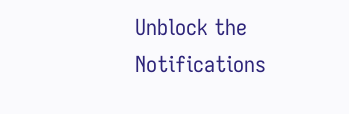Unblock the Notifications